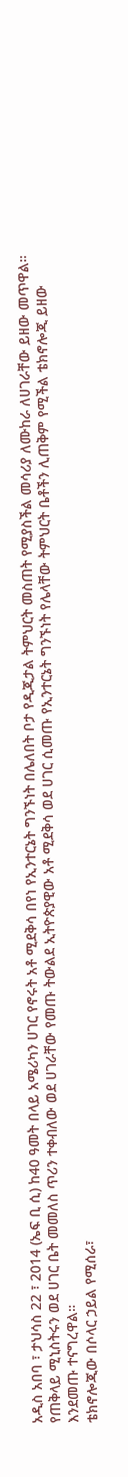አዲስ አበባ ፣ ታህሳስ 22 ፣ 2014 (ኤፍ ቢ ሲ) ከ40 ዓመት በላይ አሜሪካን ሀገር የኖሩት አቶ ሚደቅሳ በየነ የኢንተርኔት ግንኙነት በሌለበት ቦታ የዲጂታል ትምህርት መስጠት የሚያስችል መሳሪያ ለሙከራ ለሀገራቸው ይዘው መጥዋል።
የጠቅላይ ሚኒስትሩን ወደ ሀገር ቤት መመለስ ጥሪን ተቀብለው ወደ ሀገራቸው የመጡ ትውልደ ኢትዮጵያዊው አቶ ሚደቅሳ ወደ ሀገር ሲመጡ የኢንተርኔት ግንኙነት የሌላቸው ትምህርት ቤቶችን ሊጠቅም የሚችል ቴክኖሎጂ ይዘው እንደመጡ ተናግረዋል።
ቴክኖሎጂው በሶላር ኃይል የሚሰራ፣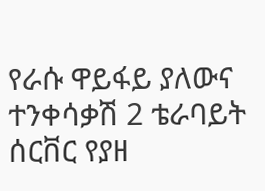የራሱ ዋይፋይ ያለውና ተንቀሳቃሽ 2 ቴራባይት ሰርቨር የያዘ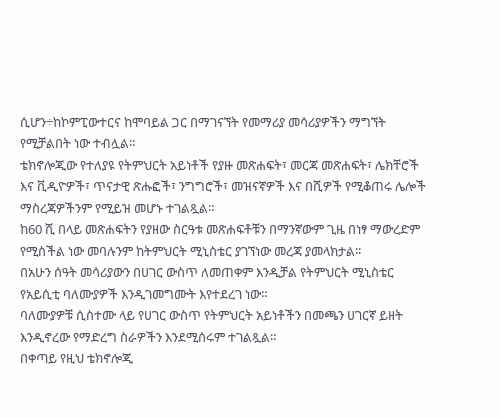ሲሆን÷ከኮምፒውተርና ከሞባይል ጋር በማገናኘት የመማሪያ መሳሪያዎችን ማግኘት የሚቻልበት ነው ተብሏል።
ቴክኖሎጂው የተለያዩ የትምህርት አይነቶች የያዙ መጽሐፍት፣ መርጃ መጽሐፍት፣ ሌክቸሮች እና ቪዲዮዎች፣ ጥናታዊ ጽሑፎች፣ ንግግሮች፣ መዝናኛዎች እና በሺዎች የሚቆጠሩ ሌሎች ማስረጃዎችንም የሚይዝ መሆኑ ተገልጿል፡፡
ከ60 ሺ በላይ መጽሐፍትን የያዘው ስርዓቱ መጽሐፍቶቹን በማንኛውም ጊዜ በነፃ ማውረድም የሚስችል ነው መባሉንም ከትምህርት ሚኒስቴር ያገኘነው መረጃ ያመላክታል፡፡
በአሁን ሰዓት መሳሪያውን በሀገር ውስጥ ለመጠቀም እንዲቻል የትምህርት ሚኒስቴር የአይሲቲ ባለሙያዎች እንዲገመግሙት እየተደረገ ነው።
ባለሙያዎቹ ሲስተሙ ላይ የሀገር ውስጥ የትምህርት አይነቶችን በመጫን ሀገርኛ ይዘት እንዲኖረው የማድረግ ስራዎችን እንደሚሰሩም ተገልጿል።
በቀጣይ የዚህ ቴክኖሎጂ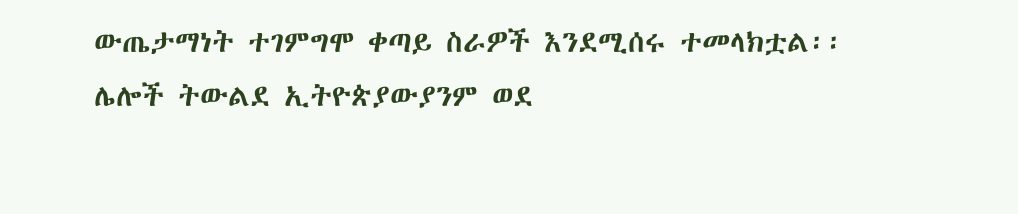ውጤታማነት ተገምግሞ ቀጣይ ስራዎች እንደሚሰሩ ተመላክቷል፡፡
ሌሎች ትውልደ ኢትዮጵያውያንም ወደ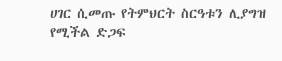ሀገር ሲመጡ የትምህርት ስርዓቱን ሊያግዝ የሚችል ድጋፍ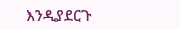እንዲያደርጉ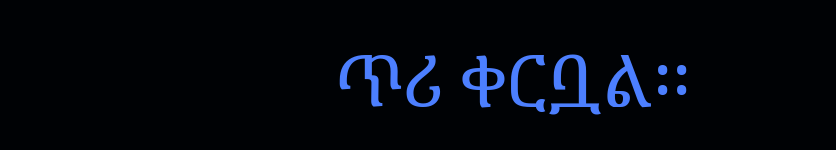ጥሪ ቀርቧል፡፡